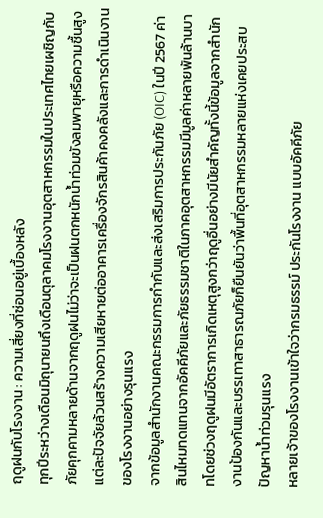ฤดูฝนกับโรงงาน : ความเสี่ยงที่ซ่อนอยู่เบื้องหลัง
ทุกปีระหว่างเดือนมิถุนายนถึงเดือนตุลาคมโรงงานอุตสาหกรรมในประเทศไทยเผชิญกับภัยคุกคามหลายด้านจากฤดูฝนไม่ว่าจะเป็นฝนตกหนักน้ำท่วมขังลมพายุหรือความชื้นสูงแต่ละปัจจัยล้วนสร้างความเสียหายต่ออาคารเครื่องจักรสินค้าคงคลังและการดำเนินงานของโรงงานอย่างรุนแรง
จากข้อมูลสำนักงานคณะกรรมการกำกับและส่งเสริมการประกันภัย (OIC) ในปี 2567 ค่าสินไหมทดแทนจากอัคคีภัยและภัยธรรมชาติในภาคอุตสาหกรรมมีมูลค่าหลายพันล้านบาทโดยช่วงฤดูฝนมีอัตราการเกิดเหตุสูงกว่าฤดูอื่นอย่างมีนัยสำคัญทั้งนี้ข้อมูลจากสำนักงานป้องกันและบรรเทาสาธารณภัยก็ยืนยันว่าพื้นที่อุตสาหกรรมหลายแห่งเคยประสบปัญหาน้ำท่วมรุนแรง
หลายเจ้าของโรงงานเข้าใจว่ากรมธรรม์ ประกันโรงงาน แบบอัคคีภัย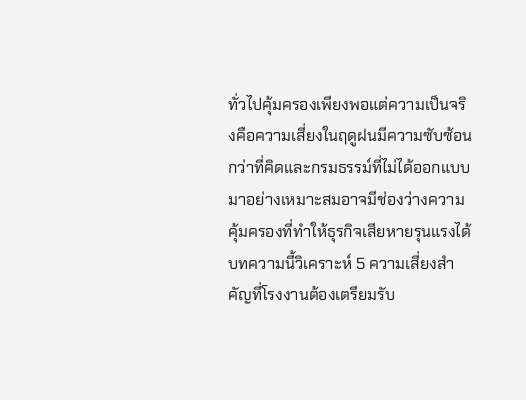ทั่วไปคุ้มครองเพียงพอแต่ความเป็นจริงคือความเสี่ยงในฤดูฝนมีความซับซ้อนกว่าที่คิดและกรมธรรม์ที่ไม่ได้ออกแบบมาอย่างเหมาะสมอาจมีช่องว่างความคุ้มครองที่ทำให้ธุรกิจเสียหายรุนแรงได้
บทความนี้วิเคราะห์ 5 ความเสี่ยงสำคัญที่โรงงานต้องเตรียมรับ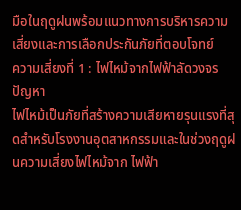มือในฤดูฝนพร้อมแนวทางการบริหารความเสี่ยงและการเลือกประกันภัยที่ตอบโจทย์
ความเสี่ยงที่ 1 : ไฟไหม้จากไฟฟ้าลัดวงจร
ปัญหา
ไฟไหม้เป็นภัยที่สร้างความเสียหายรุนแรงที่สุดสำหรับโรงงานอุตสาหกรรมและในช่วงฤดูฝนความเสี่ยงไฟไหม้จาก ไฟฟ้า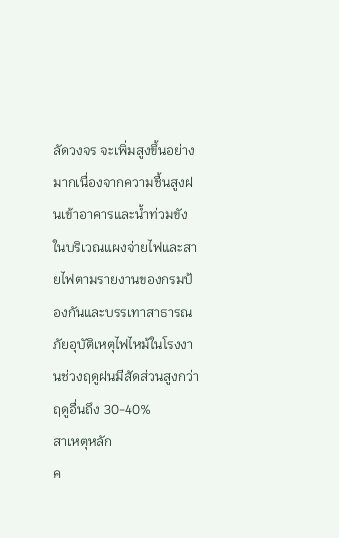ลัดวงจร จะเพิ่มสูงขึ้นอย่างมากเนื่องจากความชื้นสูงฝนเข้าอาคารและน้ำท่วมขังในบริเวณแผงจ่ายไฟและสายไฟตามรายงานของกรมป้องกันและบรรเทาสาธารณภัยอุบัติเหตุไฟไหม้ในโรงงานช่วงฤดูฝนมีสัดส่วนสูงกว่าฤดูอื่นถึง 30-40%
สาเหตุหลัก
ค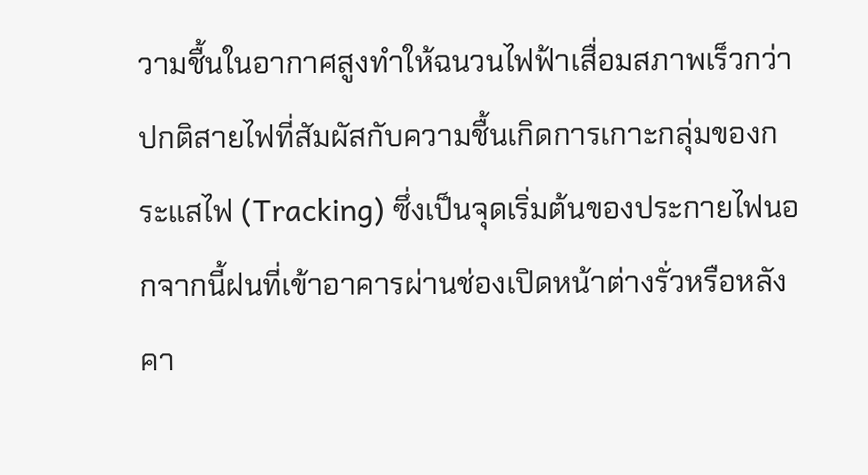วามชื้นในอากาศสูงทำให้ฉนวนไฟฟ้าเสื่อมสภาพเร็วกว่าปกติสายไฟที่สัมผัสกับความชื้นเกิดการเกาะกลุ่มของกระแสไฟ (Tracking) ซึ่งเป็นจุดเริ่มต้นของประกายไฟนอกจากนี้ฝนที่เข้าอาคารผ่านช่องเปิดหน้าต่างรั่วหรือหลังคา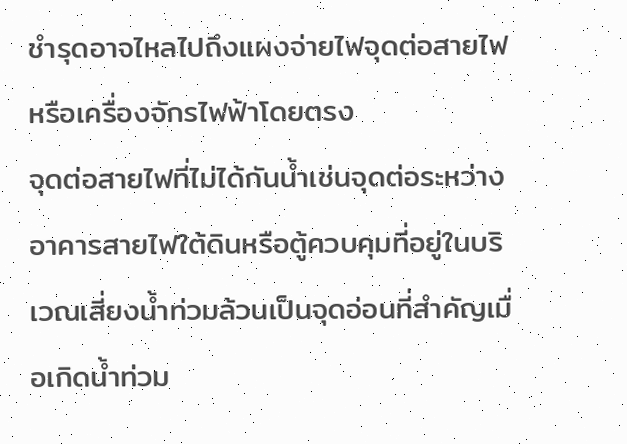ชำรุดอาจไหลไปถึงแผงจ่ายไฟจุดต่อสายไฟหรือเครื่องจักรไฟฟ้าโดยตรง
จุดต่อสายไฟที่ไม่ได้กันน้ำเช่นจุดต่อระหว่างอาคารสายไฟใต้ดินหรือตู้ควบคุมที่อยู่ในบริเวณเสี่ยงน้ำท่วมล้วนเป็นจุดอ่อนที่สำคัญเมื่อเกิดน้ำท่วม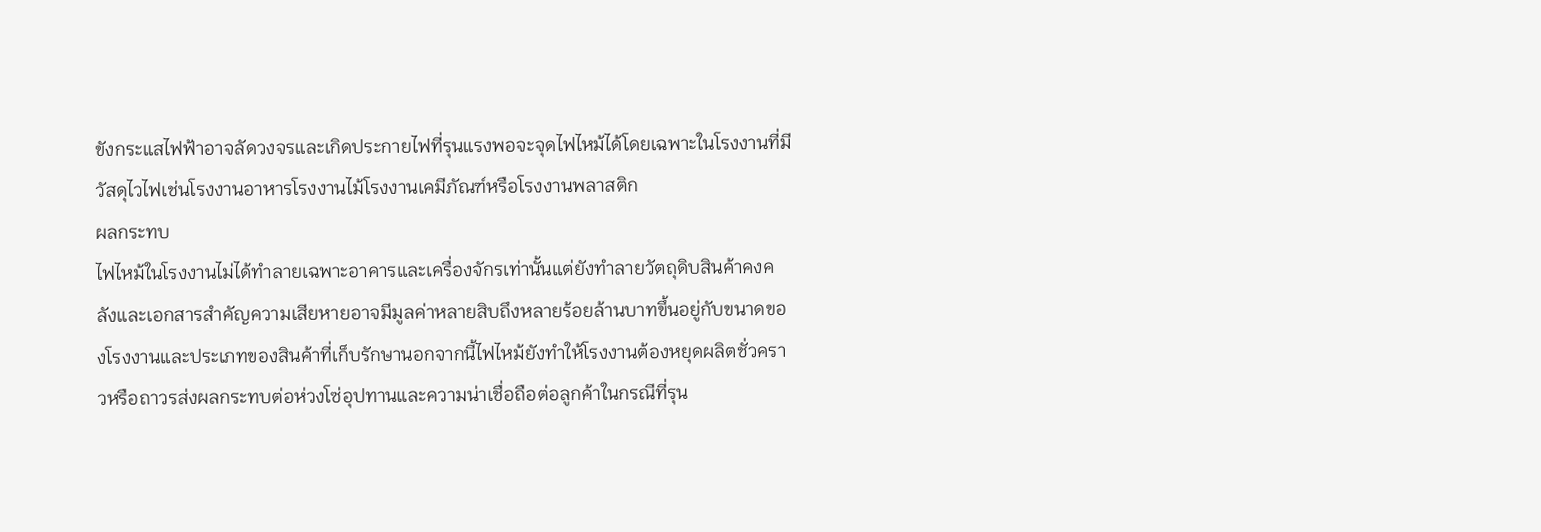ขังกระแสไฟฟ้าอาจลัดวงจรและเกิดประกายไฟที่รุนแรงพอจะจุดไฟไหม้ได้โดยเฉพาะในโรงงานที่มีวัสดุไวไฟเช่นโรงงานอาหารโรงงานไม้โรงงานเคมีภัณฑ์หรือโรงงานพลาสติก
ผลกระทบ
ไฟไหม้ในโรงงานไม่ได้ทำลายเฉพาะอาคารและเครื่องจักรเท่านั้นแต่ยังทำลายวัตถุดิบสินค้าคงคลังและเอกสารสำคัญความเสียหายอาจมีมูลค่าหลายสิบถึงหลายร้อยล้านบาทขึ้นอยู่กับขนาดของโรงงานและประเภทของสินค้าที่เก็บรักษานอกจากนี้ไฟไหม้ยังทำให้โรงงานต้องหยุดผลิตชั่วคราวหรือถาวรส่งผลกระทบต่อห่วงโซ่อุปทานและความน่าเชื่อถือต่อลูกค้าในกรณีที่รุน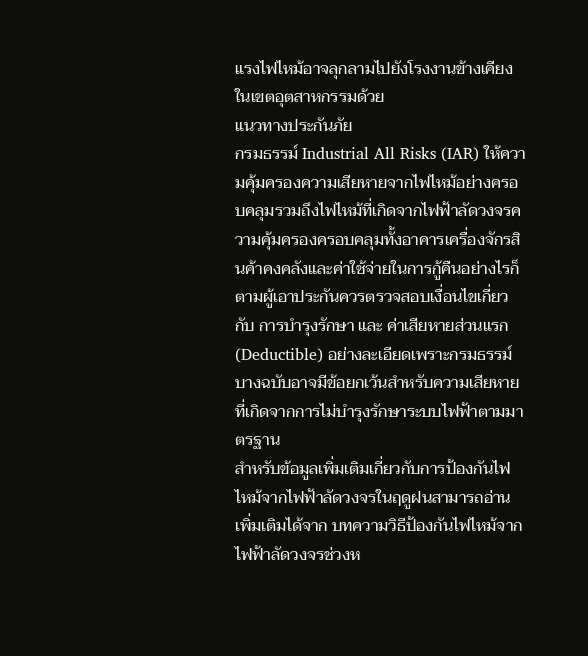แรงไฟไหม้อาจลุกลามไปยังโรงงานข้างเคียงในเขตอุตสาหกรรมด้วย
แนวทางประกันภัย
กรมธรรม์ Industrial All Risks (IAR) ให้ความคุ้มครองความเสียหายจากไฟไหม้อย่างครอบคลุมรวมถึงไฟไหม้ที่เกิดจากไฟฟ้าลัดวงจรความคุ้มครองครอบคลุมทั้งอาคารเครื่องจักรสินค้าคงคลังและค่าใช้จ่ายในการกู้คืนอย่างไรก็ตามผู้เอาประกันควรตรวจสอบเงื่อนไขเกี่ยวกับ การบำรุงรักษา และ ค่าเสียหายส่วนแรก (Deductible) อย่างละเอียดเพราะกรมธรรม์บางฉบับอาจมีข้อยกเว้นสำหรับความเสียหายที่เกิดจากการไม่บำรุงรักษาระบบไฟฟ้าตามมาตรฐาน
สำหรับข้อมูลเพิ่มเติมเกี่ยวกับการป้องกันไฟไหม้จากไฟฟ้าลัดวงจรในฤดูฝนสามารถอ่านเพิ่มเติมได้จาก บทความวิธีป้องกันไฟไหม้จากไฟฟ้าลัดวงจรช่วงห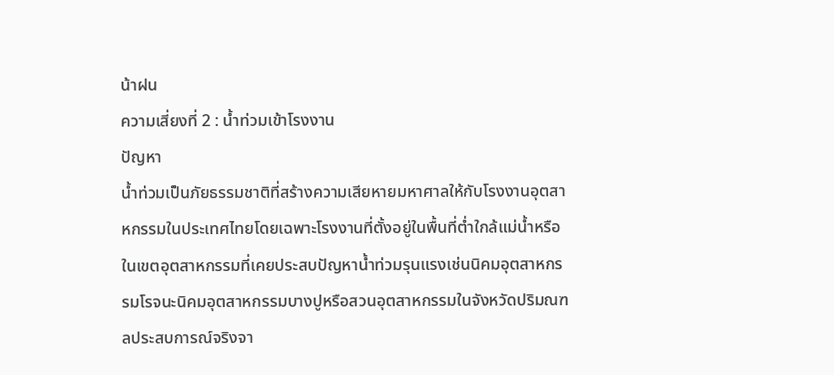น้าฝน
ความเสี่ยงที่ 2 : น้ำท่วมเข้าโรงงาน
ปัญหา
น้ำท่วมเป็นภัยธรรมชาติที่สร้างความเสียหายมหาศาลให้กับโรงงานอุตสาหกรรมในประเทศไทยโดยเฉพาะโรงงานที่ตั้งอยู่ในพื้นที่ต่ำใกล้แม่น้ำหรือในเขตอุตสาหกรรมที่เคยประสบปัญหาน้ำท่วมรุนแรงเช่นนิคมอุตสาหกรรมโรจนะนิคมอุตสาหกรรมบางปูหรือสวนอุตสาหกรรมในจังหวัดปริมณฑลประสบการณ์จริงจา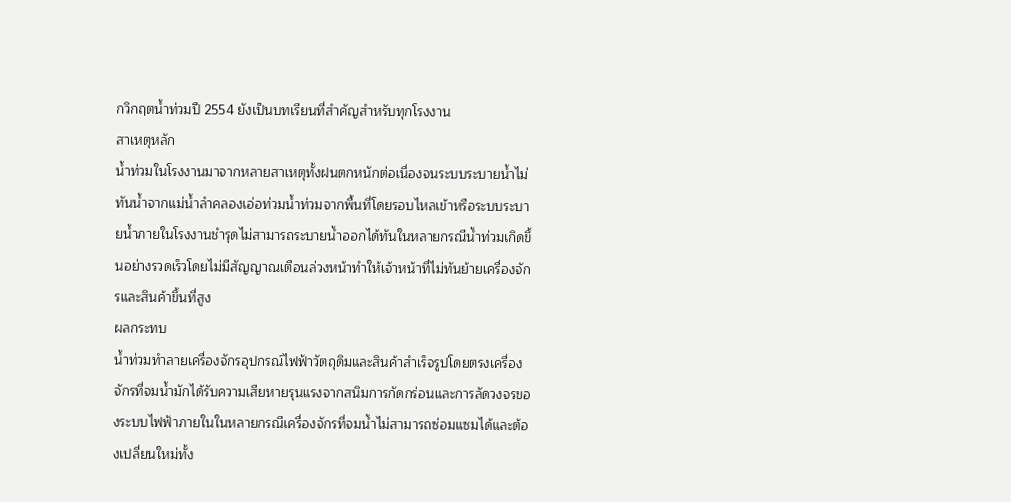กวิกฤตน้ำท่วมปี 2554 ยังเป็นบทเรียนที่สำคัญสำหรับทุกโรงงาน
สาเหตุหลัก
น้ำท่วมในโรงงานมาจากหลายสาเหตุทั้งฝนตกหนักต่อเนื่องจนระบบระบายน้ำไม่ทันน้ำจากแม่น้ำลำคลองเอ่อท่วมน้ำท่วมจากพื้นที่โดยรอบไหลเข้าหรือระบบระบายน้ำภายในโรงงานชำรุดไม่สามารถระบายน้ำออกได้ทันในหลายกรณีน้ำท่วมเกิดขึ้นอย่างรวดเร็วโดยไม่มีสัญญาณเตือนล่วงหน้าทำให้เจ้าหน้าที่ไม่ทันย้ายเครื่องจักรและสินค้าขึ้นที่สูง
ผลกระทบ
น้ำท่วมทำลายเครื่องจักรอุปกรณ์ไฟฟ้าวัตถุดิมและสินค้าสำเร็จรูปโดยตรงเครื่องจักรที่จมน้ำมักได้รับความเสียหายรุนแรงจากสนิมการกัดกร่อนและการลัดวงจรของระบบไฟฟ้าภายในในหลายกรณีเครื่องจักรที่จมน้ำไม่สามารถซ่อมแซมได้และต้องเปลี่ยนใหม่ทั้ง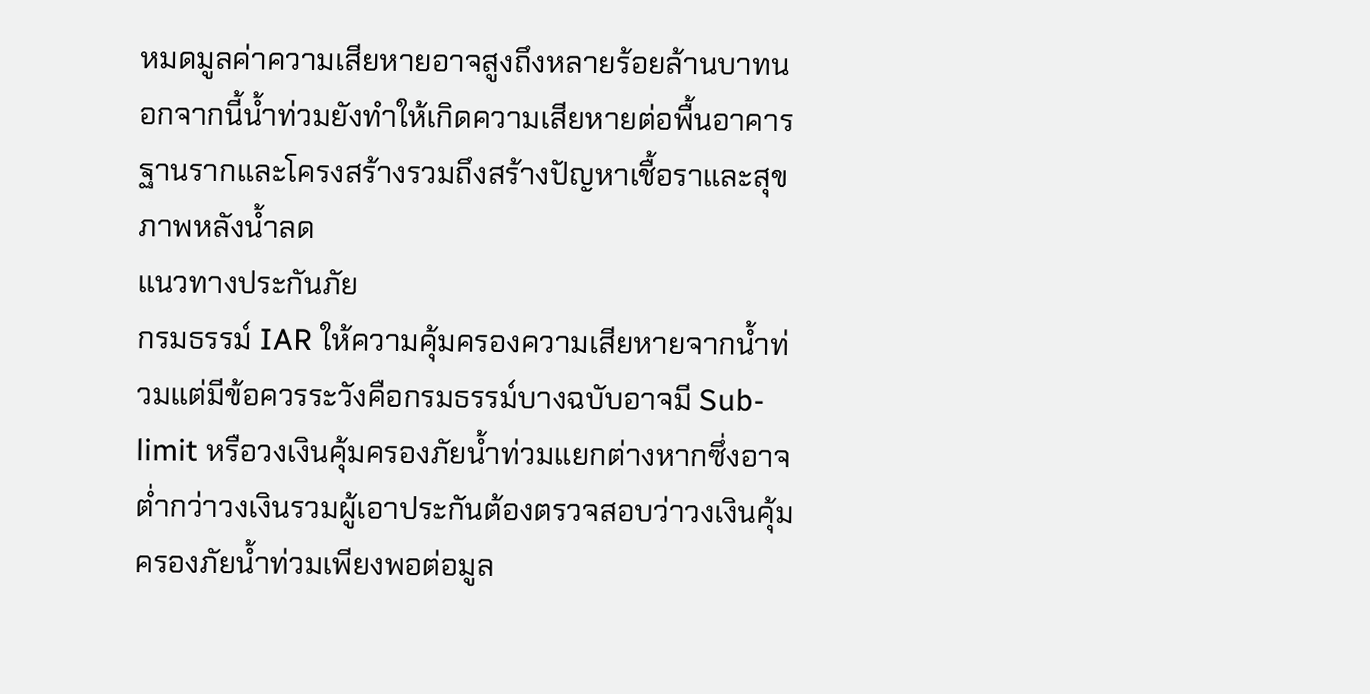หมดมูลค่าความเสียหายอาจสูงถึงหลายร้อยล้านบาทนอกจากนี้น้ำท่วมยังทำให้เกิดความเสียหายต่อพื้นอาคารฐานรากและโครงสร้างรวมถึงสร้างปัญหาเชื้อราและสุขภาพหลังน้ำลด
แนวทางประกันภัย
กรมธรรม์ IAR ให้ความคุ้มครองความเสียหายจากน้ำท่วมแต่มีข้อควรระวังคือกรมธรรม์บางฉบับอาจมี Sub-limit หรือวงเงินคุ้มครองภัยน้ำท่วมแยกต่างหากซึ่งอาจต่ำกว่าวงเงินรวมผู้เอาประกันต้องตรวจสอบว่าวงเงินคุ้มครองภัยน้ำท่วมเพียงพอต่อมูล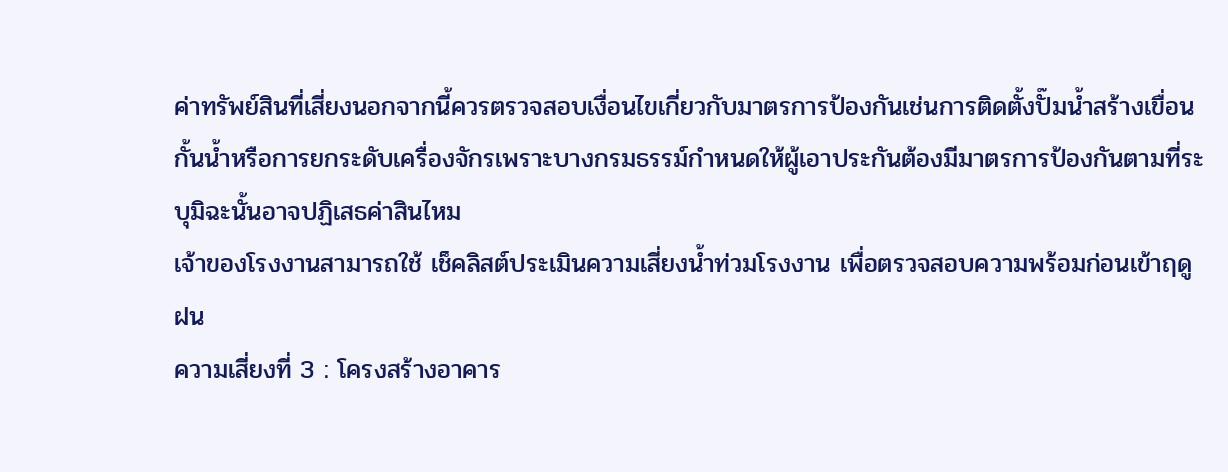ค่าทรัพย์สินที่เสี่ยงนอกจากนี้ควรตรวจสอบเงื่อนไขเกี่ยวกับมาตรการป้องกันเช่นการติดตั้งปั๊มน้ำสร้างเขื่อนกั้นน้ำหรือการยกระดับเครื่องจักรเพราะบางกรมธรรม์กำหนดให้ผู้เอาประกันต้องมีมาตรการป้องกันตามที่ระบุมิฉะนั้นอาจปฏิเสธค่าสินไหม
เจ้าของโรงงานสามารถใช้ เช็คลิสต์ประเมินความเสี่ยงน้ำท่วมโรงงาน เพื่อตรวจสอบความพร้อมก่อนเข้าฤดูฝน
ความเสี่ยงที่ 3 : โครงสร้างอาคาร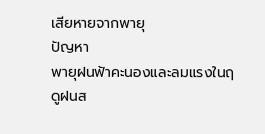เสียหายจากพายุ
ปัญหา
พายุฝนฟ้าคะนองและลมแรงในฤดูฝนส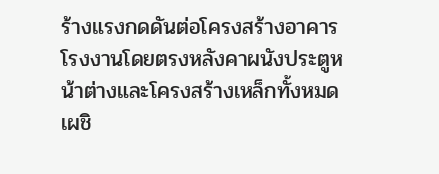ร้างแรงกดดันต่อโครงสร้างอาคารโรงงานโดยตรงหลังคาผนังประตูหน้าต่างและโครงสร้างเหล็กทั้งหมดเผชิ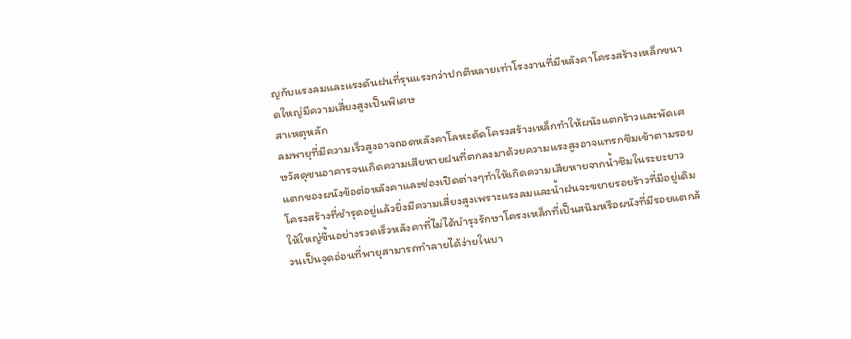ญกับแรงลมและแรงดันฝนที่รุนแรงกว่าปกติหลายเท่าโรงงานที่มีหลังคาโครงสร้างเหล็กขนาดใหญ่มีความเสี่ยงสูงเป็นพิเศษ
สาเหตุหลัก
ลมพายุที่มีความเร็วสูงอาจถอดหลังคาโลหะดัดโครงสร้างเหล็กทำให้ผนังแตกร้าวและพัดเศษวัสดุชนอาคารจนเกิดความเสียหายฝนที่ตกลงมาด้วยความแรงสูงอาจแทรกซึมเข้าตามรอยแตกของผนังข้อต่อหลังคาและช่องเปิดต่างๆทำให้เกิดความเสียหายจากน้ำซึมในระยะยาว
โครงสร้างที่ชำรุดอยู่แล้วยิ่งมีความเสี่ยงสูงเพราะแรงลมและน้ำฝนจะขยายรอยร้าวที่มีอยู่เดิมให้ใหญ่ขึ้นอย่างรวดเร็วหลังคาที่ไม่ได้บำรุงรักษาโครงเหล็กที่เป็นสนิมหรือผนังที่มีรอยแตกล้วนเป็นจุดอ่อนที่พายุสามารถทำลายได้ง่ายในบา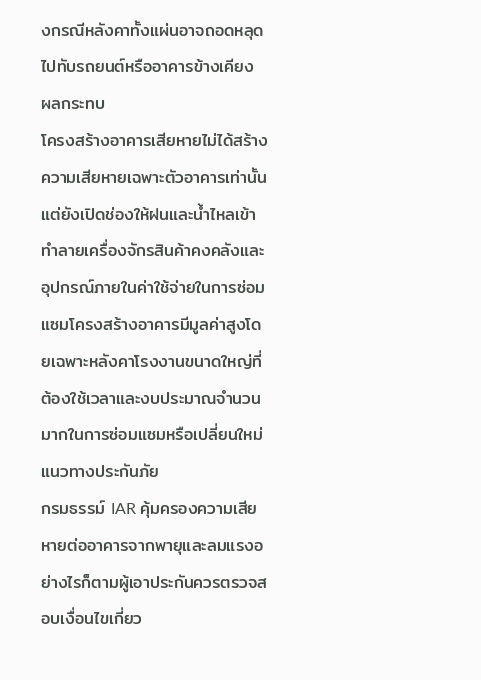งกรณีหลังคาทั้งแผ่นอาจถอดหลุดไปทับรถยนต์หรืออาคารข้างเคียง
ผลกระทบ
โครงสร้างอาคารเสียหายไม่ได้สร้างความเสียหายเฉพาะตัวอาคารเท่านั้นแต่ยังเปิดช่องให้ฝนและน้ำไหลเข้าทำลายเครื่องจักรสินค้าคงคลังและอุปกรณ์ภายในค่าใช้จ่ายในการซ่อมแซมโครงสร้างอาคารมีมูลค่าสูงโดยเฉพาะหลังคาโรงงานขนาดใหญ่ที่ต้องใช้เวลาและงบประมาณจำนวนมากในการซ่อมแซมหรือเปลี่ยนใหม่
แนวทางประกันภัย
กรมธรรม์ IAR คุ้มครองความเสียหายต่ออาคารจากพายุและลมแรงอย่างไรก็ตามผู้เอาประกันควรตรวจสอบเงื่อนไขเกี่ยว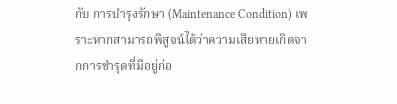กับ การบำรุงรักษา (Maintenance Condition) เพราะหากสามารถพิสูจน์ได้ว่าความเสียหายเกิดจากการชำรุดที่มีอยู่ก่อ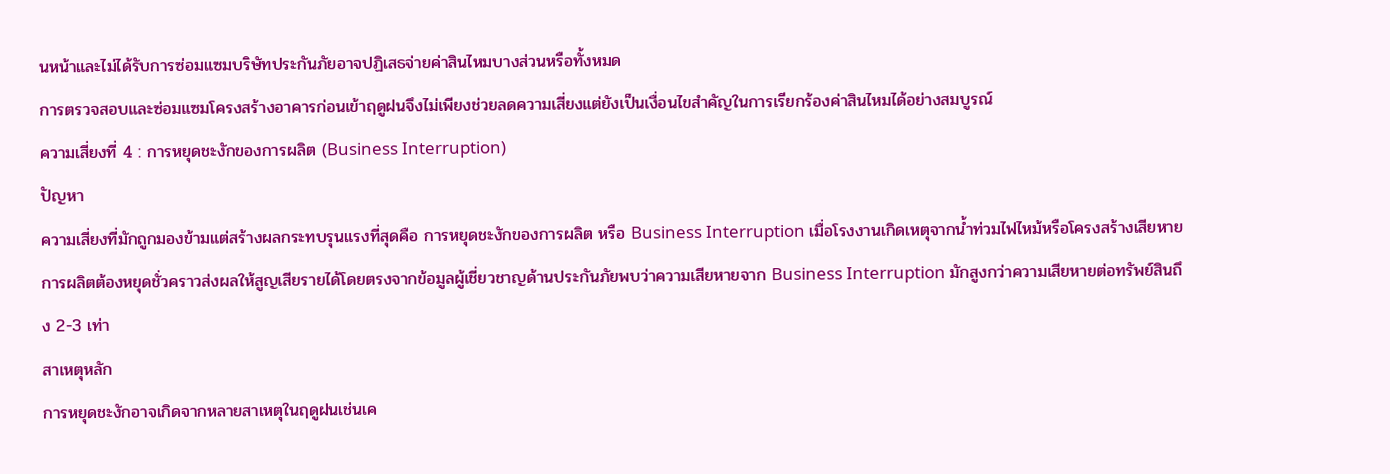นหน้าและไม่ได้รับการซ่อมแซมบริษัทประกันภัยอาจปฏิเสธจ่ายค่าสินไหมบางส่วนหรือทั้งหมด
การตรวจสอบและซ่อมแซมโครงสร้างอาคารก่อนเข้าฤดูฝนจึงไม่เพียงช่วยลดความเสี่ยงแต่ยังเป็นเงื่อนไขสำคัญในการเรียกร้องค่าสินไหมได้อย่างสมบูรณ์
ความเสี่ยงที่ 4 : การหยุดชะงักของการผลิต (Business Interruption)
ปัญหา
ความเสี่ยงที่มักถูกมองข้ามแต่สร้างผลกระทบรุนแรงที่สุดคือ การหยุดชะงักของการผลิต หรือ Business Interruption เมื่อโรงงานเกิดเหตุจากน้ำท่วมไฟไหม้หรือโครงสร้างเสียหายการผลิตต้องหยุดชั่วคราวส่งผลให้สูญเสียรายได้โดยตรงจากข้อมูลผู้เชี่ยวชาญด้านประกันภัยพบว่าความเสียหายจาก Business Interruption มักสูงกว่าความเสียหายต่อทรัพย์สินถึง 2-3 เท่า
สาเหตุหลัก
การหยุดชะงักอาจเกิดจากหลายสาเหตุในฤดูฝนเช่นเค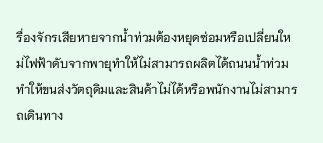รื่องจักรเสียหายจากน้ำท่วมต้องหยุดซ่อมหรือเปลี่ยนใหม่ไฟฟ้าดับจากพายุทำให้ไม่สามารถผลิตได้ถนนน้ำท่วมทำให้ขนส่งวัตถุดิมและสินค้าไม่ได้หรือพนักงานไม่สามารถเดินทาง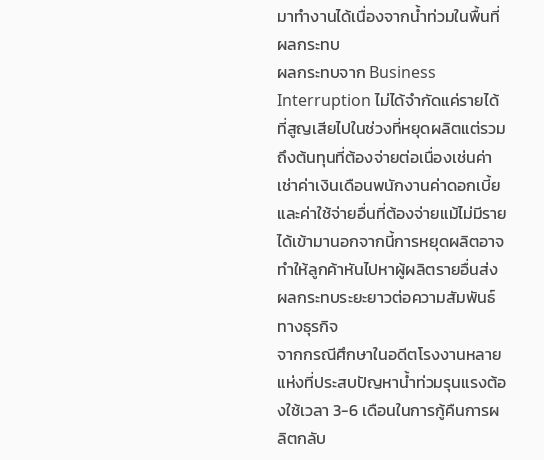มาทำงานได้เนื่องจากน้ำท่วมในพื้นที่
ผลกระทบ
ผลกระทบจาก Business Interruption ไม่ได้จำกัดแค่รายได้ที่สูญเสียไปในช่วงที่หยุดผลิตแต่รวมถึงต้นทุนที่ต้องจ่ายต่อเนื่องเช่นค่าเช่าค่าเงินเดือนพนักงานค่าดอกเบี้ยและค่าใช้จ่ายอื่นที่ต้องจ่ายแม้ไม่มีรายได้เข้ามานอกจากนี้การหยุดผลิตอาจทำให้ลูกค้าหันไปหาผู้ผลิตรายอื่นส่งผลกระทบระยะยาวต่อความสัมพันธ์ทางธุรกิจ
จากกรณีศึกษาในอดีตโรงงานหลายแห่งที่ประสบปัญหาน้ำท่วมรุนแรงต้องใช้เวลา 3-6 เดือนในการกู้คืนการผลิตกลับ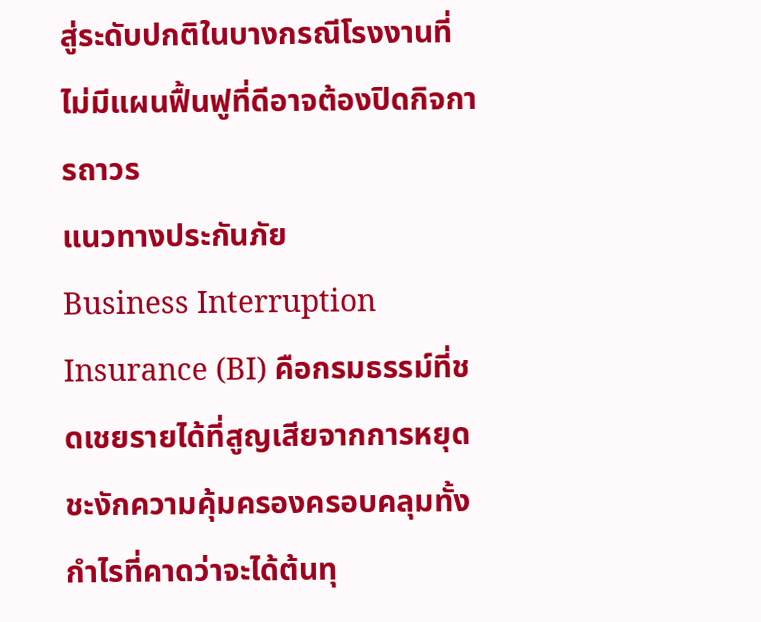สู่ระดับปกติในบางกรณีโรงงานที่ไม่มีแผนฟื้นฟูที่ดีอาจต้องปิดกิจการถาวร
แนวทางประกันภัย
Business Interruption Insurance (BI) คือกรมธรรม์ที่ชดเชยรายได้ที่สูญเสียจากการหยุดชะงักความคุ้มครองครอบคลุมทั้งกำไรที่คาดว่าจะได้ต้นทุ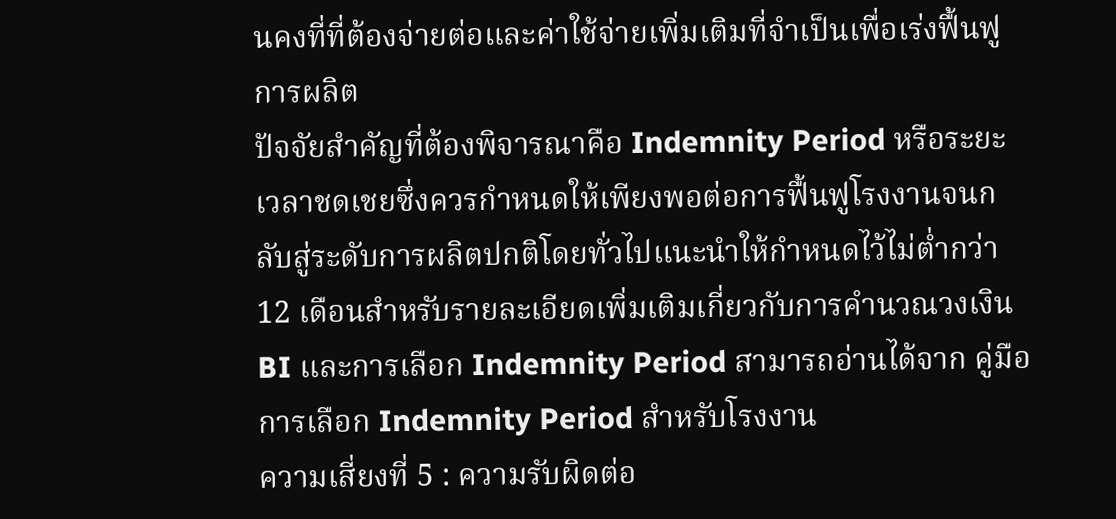นคงที่ที่ต้องจ่ายต่อและค่าใช้จ่ายเพิ่มเติมที่จำเป็นเพื่อเร่งฟื้นฟูการผลิต
ปัจจัยสำคัญที่ต้องพิจารณาคือ Indemnity Period หรือระยะเวลาชดเชยซึ่งควรกำหนดให้เพียงพอต่อการฟื้นฟูโรงงานจนกลับสู่ระดับการผลิตปกติโดยทั่วไปแนะนำให้กำหนดไว้ไม่ต่ำกว่า 12 เดือนสำหรับรายละเอียดเพิ่มเติมเกี่ยวกับการคำนวณวงเงิน BI และการเลือก Indemnity Period สามารถอ่านได้จาก คู่มือการเลือก Indemnity Period สำหรับโรงงาน
ความเสี่ยงที่ 5 : ความรับผิดต่อ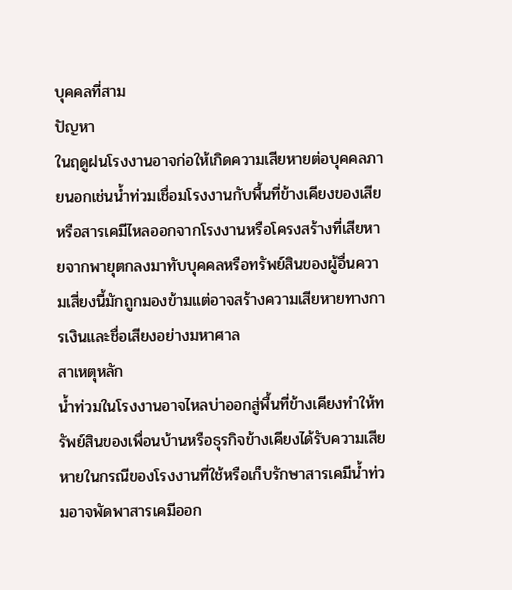บุคคลที่สาม
ปัญหา
ในฤดูฝนโรงงานอาจก่อให้เกิดความเสียหายต่อบุคคลภายนอกเช่นน้ำท่วมเชื่อมโรงงานกับพื้นที่ข้างเคียงของเสียหรือสารเคมีไหลออกจากโรงงานหรือโครงสร้างที่เสียหายจากพายุตกลงมาทับบุคคลหรือทรัพย์สินของผู้อื่นความเสี่ยงนี้มักถูกมองข้ามแต่อาจสร้างความเสียหายทางการเงินและชื่อเสียงอย่างมหาศาล
สาเหตุหลัก
น้ำท่วมในโรงงานอาจไหลบ่าออกสู่พื้นที่ข้างเคียงทำให้ทรัพย์สินของเพื่อนบ้านหรือธุรกิจข้างเคียงได้รับความเสียหายในกรณีของโรงงานที่ใช้หรือเก็บรักษาสารเคมีน้ำท่วมอาจพัดพาสารเคมีออก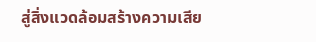สู่สิ่งแวดล้อมสร้างความเสีย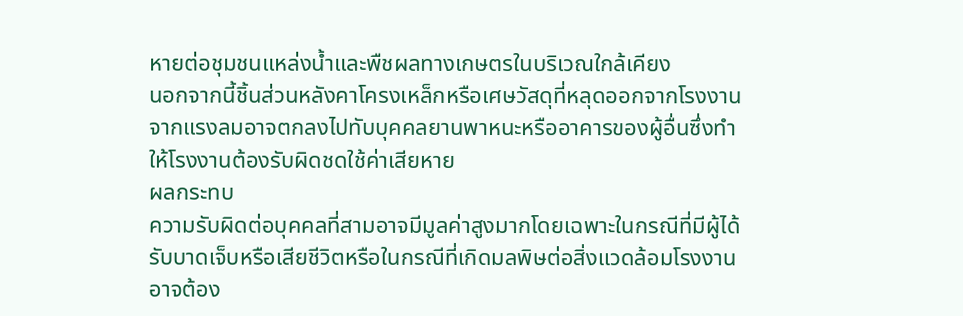หายต่อชุมชนแหล่งน้ำและพืชผลทางเกษตรในบริเวณใกล้เคียง
นอกจากนี้ชิ้นส่วนหลังคาโครงเหล็กหรือเศษวัสดุที่หลุดออกจากโรงงานจากแรงลมอาจตกลงไปทับบุคคลยานพาหนะหรืออาคารของผู้อื่นซึ่งทำให้โรงงานต้องรับผิดชดใช้ค่าเสียหาย
ผลกระทบ
ความรับผิดต่อบุคคลที่สามอาจมีมูลค่าสูงมากโดยเฉพาะในกรณีที่มีผู้ได้รับบาดเจ็บหรือเสียชีวิตหรือในกรณีที่เกิดมลพิษต่อสิ่งแวดล้อมโรงงานอาจต้อง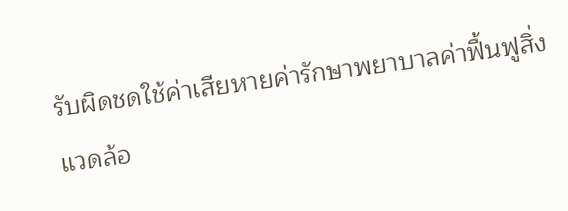รับผิดชดใช้ค่าเสียหายค่ารักษาพยาบาลค่าฟื้นฟูสิ่งแวดล้อ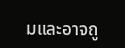มและอาจถู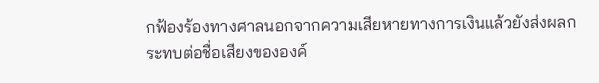กฟ้องร้องทางศาลนอกจากความเสียหายทางการเงินแล้วยังส่งผลกระทบต่อชื่อเสียงขององค์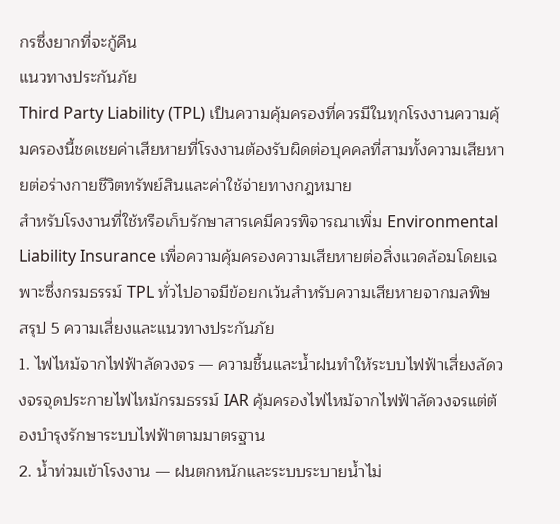กรซึ่งยากที่จะกู้คืน
แนวทางประกันภัย
Third Party Liability (TPL) เป็นความคุ้มครองที่ควรมีในทุกโรงงานความคุ้มครองนี้ชดเชยค่าเสียหายที่โรงงานต้องรับผิดต่อบุคคลที่สามทั้งความเสียหายต่อร่างกายชีวิตทรัพย์สินและค่าใช้จ่ายทางกฎหมาย
สำหรับโรงงานที่ใช้หรือเก็บรักษาสารเคมีควรพิจารณาเพิ่ม Environmental Liability Insurance เพื่อความคุ้มครองความเสียหายต่อสิ่งแวดล้อมโดยเฉพาะซึ่งกรมธรรม์ TPL ทั่วไปอาจมีข้อยกเว้นสำหรับความเสียหายจากมลพิษ
สรุป 5 ความเสี่ยงและแนวทางประกันภัย
1. ไฟไหม้จากไฟฟ้าลัดวงจร — ความชื้นและน้ำฝนทำให้ระบบไฟฟ้าเสี่ยงลัดวงจรจุดประกายไฟไหม้กรมธรรม์ IAR คุ้มครองไฟไหม้จากไฟฟ้าลัดวงจรแต่ต้องบำรุงรักษาระบบไฟฟ้าตามมาตรฐาน
2. น้ำท่วมเข้าโรงงาน — ฝนตกหนักและระบบระบายน้ำไม่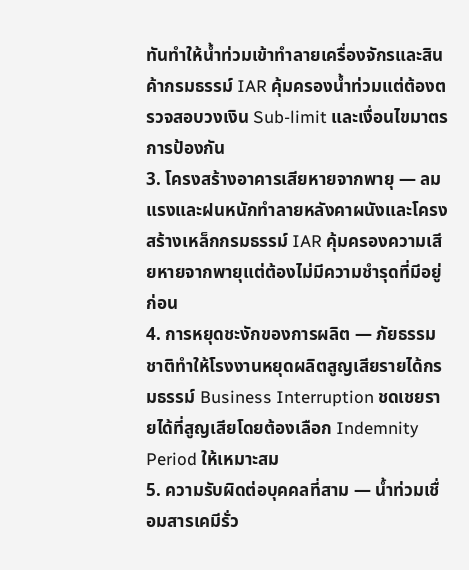ทันทำให้น้ำท่วมเข้าทำลายเครื่องจักรและสินค้ากรมธรรม์ IAR คุ้มครองน้ำท่วมแต่ต้องตรวจสอบวงเงิน Sub-limit และเงื่อนไขมาตรการป้องกัน
3. โครงสร้างอาคารเสียหายจากพายุ — ลมแรงและฝนหนักทำลายหลังคาผนังและโครงสร้างเหล็กกรมธรรม์ IAR คุ้มครองความเสียหายจากพายุแต่ต้องไม่มีความชำรุดที่มีอยู่ก่อน
4. การหยุดชะงักของการผลิต — ภัยธรรมชาติทำให้โรงงานหยุดผลิตสูญเสียรายได้กรมธรรม์ Business Interruption ชดเชยรายได้ที่สูญเสียโดยต้องเลือก Indemnity Period ให้เหมาะสม
5. ความรับผิดต่อบุคคลที่สาม — น้ำท่วมเชื่อมสารเคมีรั่ว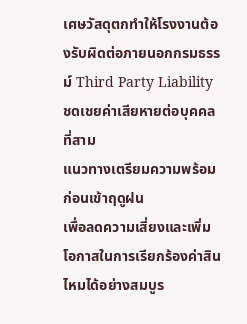เศษวัสดุตกทำให้โรงงานต้องรับผิดต่อภายนอกกรมธรรม์ Third Party Liability ชดเชยค่าเสียหายต่อบุคคลที่สาม
แนวทางเตรียมความพร้อมก่อนเข้าฤดูฝน
เพื่อลดความเสี่ยงและเพิ่มโอกาสในการเรียกร้องค่าสินไหมได้อย่างสมบูร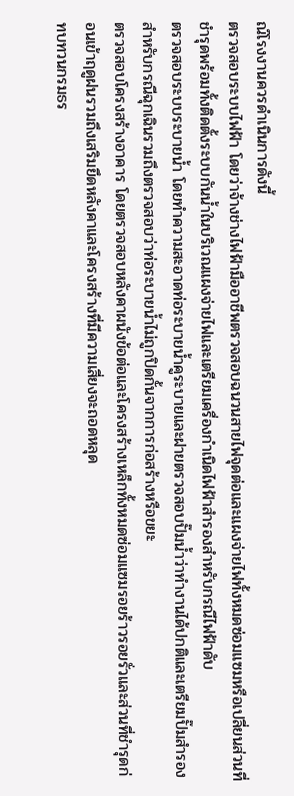ณ์โรงงานควรดำเนินการดังนี้
ตรวจสอบระบบไฟฟ้า โดยว่าจ้างช่างไฟฟ้ามืออาชีพตรวจสอบฉนวนสายไฟจุดต่อและแผงจ่ายไฟทั้งหมดซ่อมแซมหรือเปลี่ยนส่วนที่ชำรุดพร้อมทั้งติดตั้งระบบกันน้ำในบริเวณแผงจ่ายไฟและเตรียมเครื่องกำเนิดไฟฟ้าสำรองสำหรับกรณีไฟฟ้าดับ
ตรวจสอบระบบระบายน้ำ โดยทำความสะอาดท่อระบายน้ำคูระบายและฝายตรวจสอบปั๊มน้ำว่าทำงานได้ปกติและเตรียมปั๊มสำรองสำหรับกรณีฉุกเฉินรวมถึงตรวจสอบว่าท่อระบายน้ำไม่ถูกปิดกั้นจากการก่อสร้างหรือขยะ
ตรวจสอบโครงสร้างอาคาร โดยตรวจสอบหลังคาผนังข้อต่อและโครงสร้างเหล็กทั้งหมดซ่อมแซมรอยร้าวรอยรั่วและส่วนที่ชำรุดก่อนเข้าฤดูฝนรวมถึงเสริมยึดหลังคาและโครงสร้างที่มีความเสี่ยงจะถอดหลุด
ทบทวนกรมธร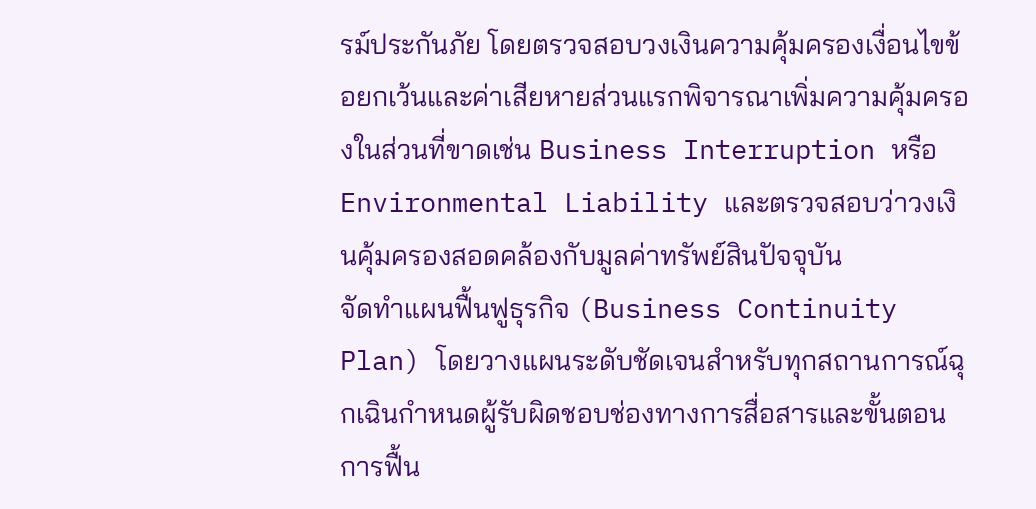รม์ประกันภัย โดยตรวจสอบวงเงินความคุ้มครองเงื่อนไขข้อยกเว้นและค่าเสียหายส่วนแรกพิจารณาเพิ่มความคุ้มครองในส่วนที่ขาดเช่น Business Interruption หรือ Environmental Liability และตรวจสอบว่าวงเงินคุ้มครองสอดคล้องกับมูลค่าทรัพย์สินปัจจุบัน
จัดทำแผนฟื้นฟูธุรกิจ (Business Continuity Plan) โดยวางแผนระดับชัดเจนสำหรับทุกสถานการณ์ฉุกเฉินกำหนดผู้รับผิดชอบช่องทางการสื่อสารและขั้นตอนการฟื้น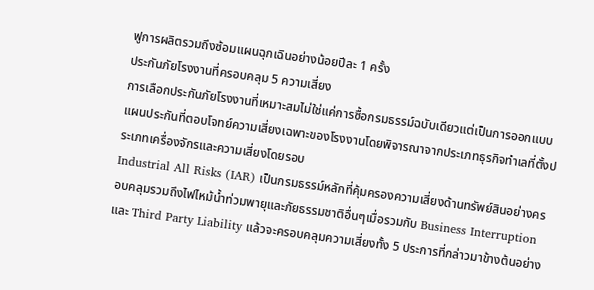ฟูการผลิตรวมถึงซ้อมแผนฉุกเฉินอย่างน้อยปีละ 1 ครั้ง
ประกันภัยโรงงานที่ครอบคลุม 5 ความเสี่ยง
การเลือกประกันภัยโรงงานที่เหมาะสมไม่ใช่แค่การซื้อกรมธรรม์ฉบับเดียวแต่เป็นการออกแบบแผนประกันที่ตอบโจทย์ความเสี่ยงเฉพาะของโรงงานโดยพิจารณาจากประเภทธุรกิจทำเลที่ตั้งประเภทเครื่องจักรและความเสี่ยงโดยรอบ
Industrial All Risks (IAR) เป็นกรมธรรม์หลักที่คุ้มครองความเสี่ยงด้านทรัพย์สินอย่างครอบคลุมรวมถึงไฟไหม้น้ำท่วมพายุและภัยธรรมชาติอื่นๆเมื่อรวมกับ Business Interruption และ Third Party Liability แล้วจะครอบคลุมความเสี่ยงทั้ง 5 ประการที่กล่าวมาข้างต้นอย่าง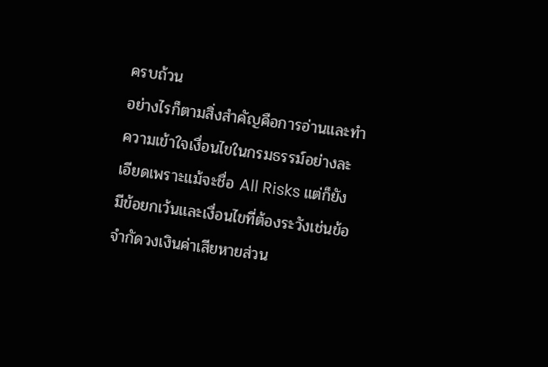ครบถ้วน
อย่างไรก็ตามสิ่งสำคัญคือการอ่านและทำความเข้าใจเงื่อนไขในกรมธรรม์อย่างละเอียดเพราะแม้จะชื่อ All Risks แต่ก็ยังมีข้อยกเว้นและเงื่อนไขที่ต้องระวังเช่นข้อจำกัดวงเงินค่าเสียหายส่วน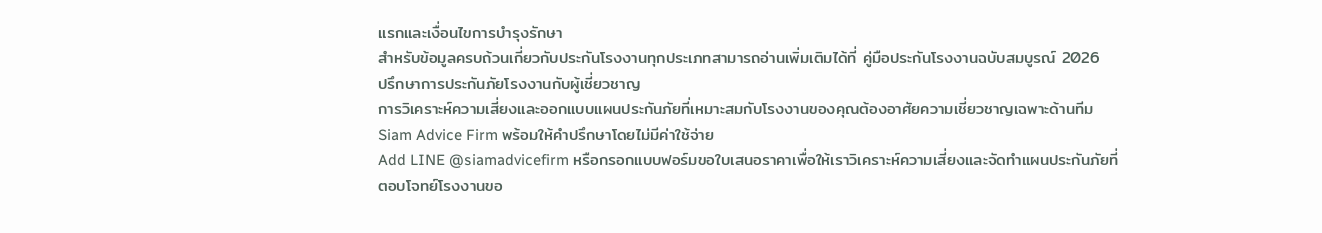แรกและเงื่อนไขการบำรุงรักษา
สำหรับข้อมูลครบถ้วนเกี่ยวกับประกันโรงงานทุกประเภทสามารถอ่านเพิ่มเติมได้ที่ คู่มือประกันโรงงานฉบับสมบูรณ์ 2026
ปรึกษาการประกันภัยโรงงานกับผู้เชี่ยวชาญ
การวิเคราะห์ความเสี่ยงและออกแบบแผนประกันภัยที่เหมาะสมกับโรงงานของคุณต้องอาศัยความเชี่ยวชาญเฉพาะด้านทีม Siam Advice Firm พร้อมให้คำปรึกษาโดยไม่มีค่าใช้จ่าย
Add LINE @siamadvicefirm หรือกรอกแบบฟอร์มขอใบเสนอราคาเพื่อให้เราวิเคราะห์ความเสี่ยงและจัดทำแผนประกันภัยที่ตอบโจทย์โรงงานขอ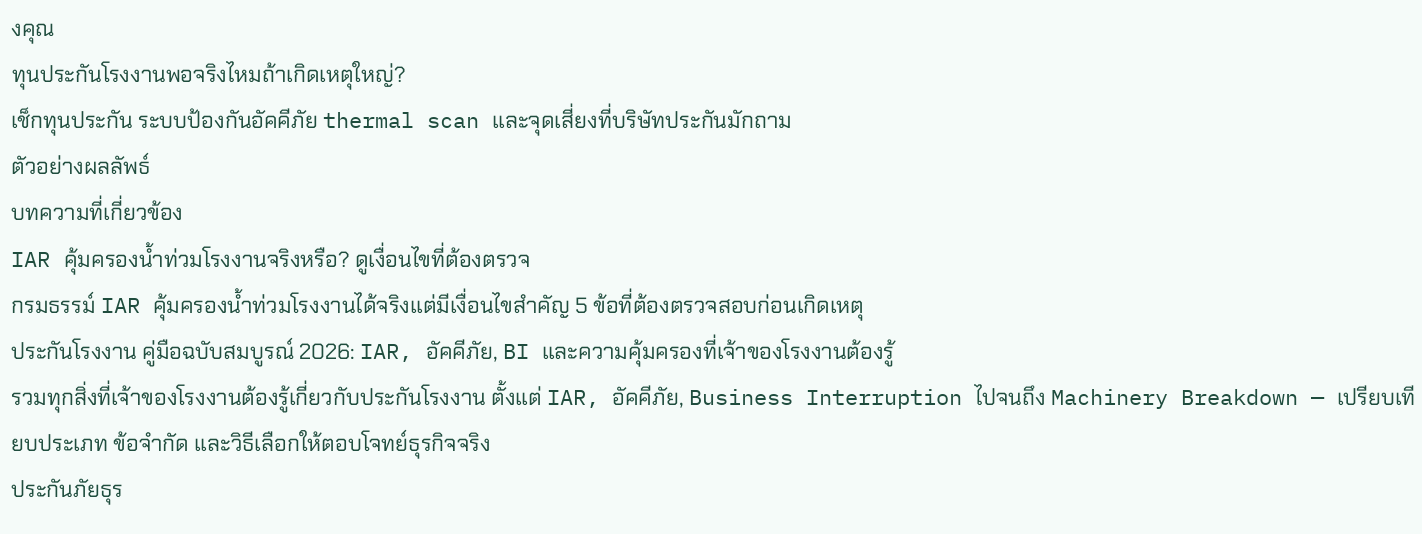งคุณ
ทุนประกันโรงงานพอจริงไหมถ้าเกิดเหตุใหญ่?
เช็กทุนประกัน ระบบป้องกันอัคคีภัย thermal scan และจุดเสี่ยงที่บริษัทประกันมักถาม
ตัวอย่างผลลัพธ์
บทความที่เกี่ยวข้อง
IAR คุ้มครองน้ำท่วมโรงงานจริงหรือ? ดูเงื่อนไขที่ต้องตรวจ
กรมธรรม์ IAR คุ้มครองน้ำท่วมโรงงานได้จริงแต่มีเงื่อนไขสำคัญ 5 ข้อที่ต้องตรวจสอบก่อนเกิดเหตุ
ประกันโรงงาน คู่มือฉบับสมบูรณ์ 2026: IAR, อัคคีภัย, BI และความคุ้มครองที่เจ้าของโรงงานต้องรู้
รวมทุกสิ่งที่เจ้าของโรงงานต้องรู้เกี่ยวกับประกันโรงงาน ตั้งแต่ IAR, อัคคีภัย, Business Interruption ไปจนถึง Machinery Breakdown — เปรียบเทียบประเภท ข้อจำกัด และวิธีเลือกให้ตอบโจทย์ธุรกิจจริง
ประกันภัยธุร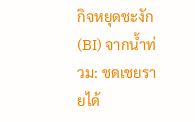กิจหยุดชะงัก (BI) จากน้ำท่วม: ชดเชยรายได้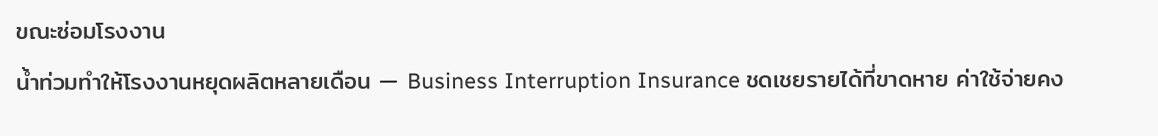ขณะซ่อมโรงงาน
น้ำท่วมทำให้โรงงานหยุดผลิตหลายเดือน — Business Interruption Insurance ชดเชยรายได้ที่ขาดหาย ค่าใช้จ่ายคง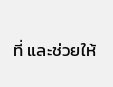ที่ และช่วยให้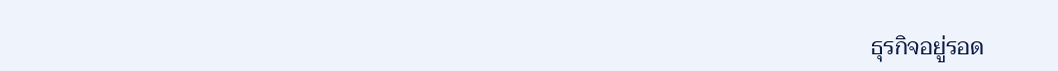ธุรกิจอยู่รอด